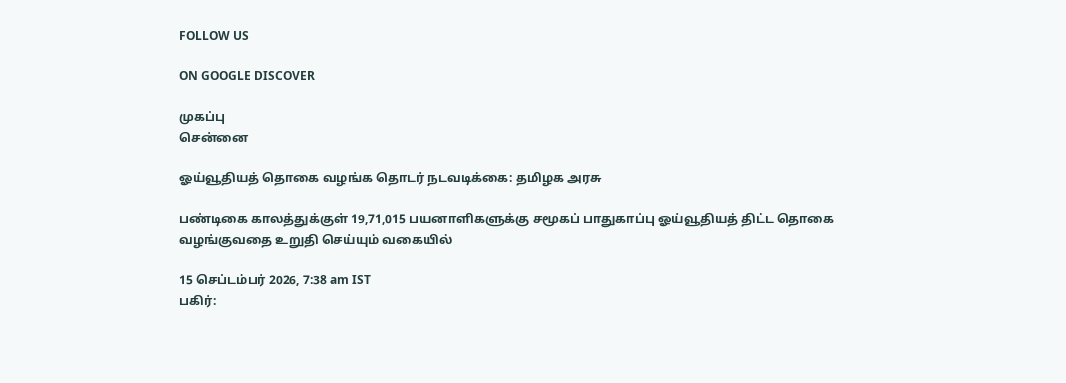FOLLOW US

ON GOOGLE DISCOVER

முகப்பு
சென்னை

ஓய்வூதியத் தொகை வழங்க தொடர் நடவடிக்கை: தமிழக அரசு

பண்டிகை காலத்துக்குள் 19,71,015 பயனாளிகளுக்கு சமூகப் பாதுகாப்பு ஓய்வூதியத் திட்ட தொகை வழங்குவதை உறுதி செய்யும் வகையில்

15 செப்டம்பர் 2026, 7:38 am IST
பகிர்: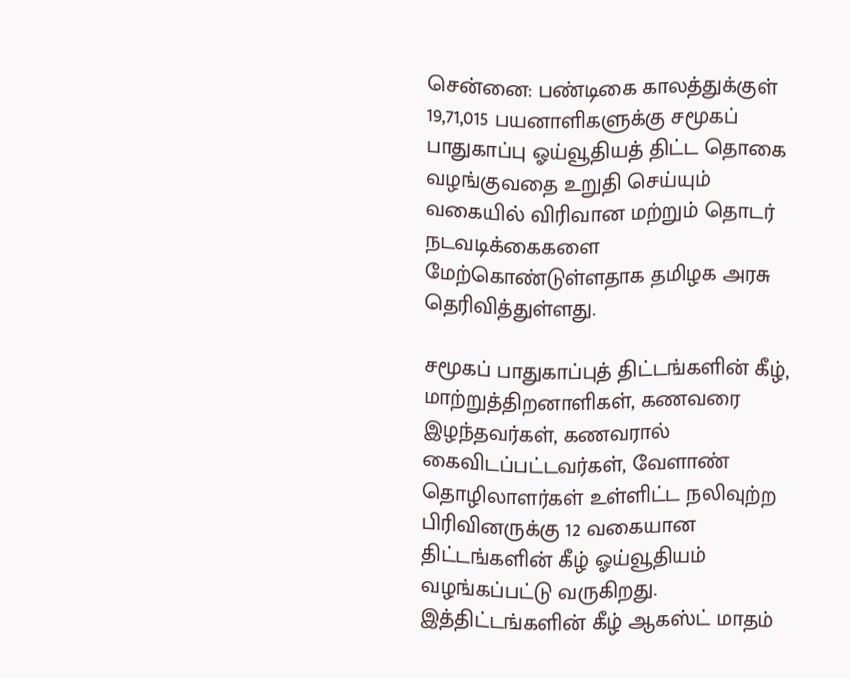சென்னை: பண்டிகை காலத்துக்குள் 19,71,015 பயனாளிகளுக்கு சமூகப் பாதுகாப்பு ஓய்வூதியத் திட்ட தொகை வழங்குவதை உறுதி செய்யும் வகையில் விரிவான மற்றும் தொடர் நடவடிக்கைகளை மேற்கொண்டுள்ளதாக தமிழக அரசு தெரிவித்துள்ளது.

சமூகப் பாதுகாப்புத் திட்டங்களின் கீழ், மாற்றுத்திறனாளிகள், கணவரை இழந்தவர்கள், கணவரால் கைவிடப்பட்டவர்கள், வேளாண் தொழிலாளர்கள் உள்ளிட்ட நலிவுற்ற பிரிவினருக்கு 12 வகையான திட்டங்களின் கீழ் ஓய்வூதியம் வழங்கப்பட்டு வருகிறது. இத்திட்டங்களின் கீழ் ஆகஸ்ட் மாதம்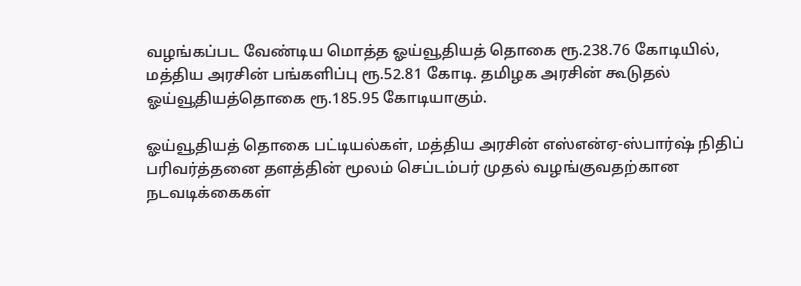வழங்கப்பட வேண்டிய மொத்த ஓய்வூதியத் தொகை ரூ.238.76 கோடியில், மத்திய அரசின் பங்களிப்பு ரூ.52.81 கோடி. தமிழக அரசின் கூடுதல் ஓய்வூதியத்தொகை ரூ.185.95 கோடியாகும்.

ஓய்வூதியத் தொகை பட்டியல்கள், மத்திய அரசின் எஸ்என்ஏ-ஸ்பார்ஷ் நிதிப் பரிவர்த்தனை தளத்தின் மூலம் செப்டம்பர் முதல் வழங்குவதற்கான நடவடிக்கைகள்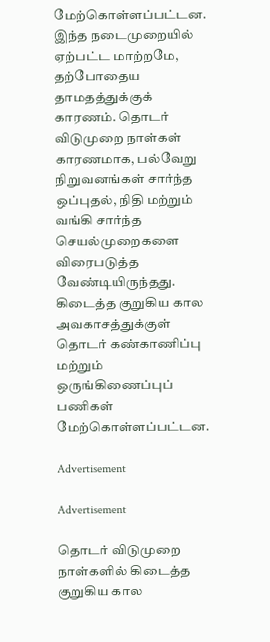மேற்கொள்ளப்பட்டன. இந்த நடைமுறையில் ஏற்பட்ட மாற்றமே, தற்போதைய தாமதத்துக்குக் காரணம். தொடர் விடுமுறை நாள்கள் காரணமாக, பல்வேறு நிறுவனங்கள் சார்ந்த ஒப்புதல், நிதி மற்றும் வங்கி சார்ந்த செயல்முறைகளை விரைபடுத்த வேண்டியிருந்தது. கிடைத்த குறுகிய கால அவகாசத்துக்குள் தொடர் கண்காணிப்பு மற்றும் ஒருங்கிணைப்புப் பணிகள் மேற்கொள்ளப்பட்டன.

Advertisement

Advertisement

தொடர் விடுமுறை நாள்களில் கிடைத்த குறுகிய கால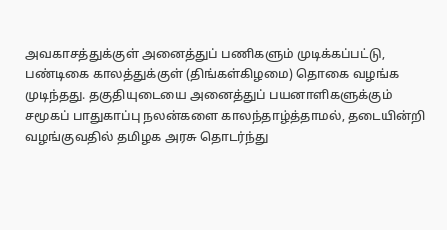அவகாசத்துக்குள் அனைத்துப் பணிகளும் முடிக்கப்பட்டு, பண்டிகை காலத்துக்குள் (திங்கள்கிழமை) தொகை வழங்க முடிந்தது. தகுதியுடையை அனைத்துப் பயனாளிகளுக்கும் சமூகப் பாதுகாப்பு நலன்களை காலந்தாழ்த்தாமல், தடையின்றி வழங்குவதில் தமிழக அரசு தொடர்ந்து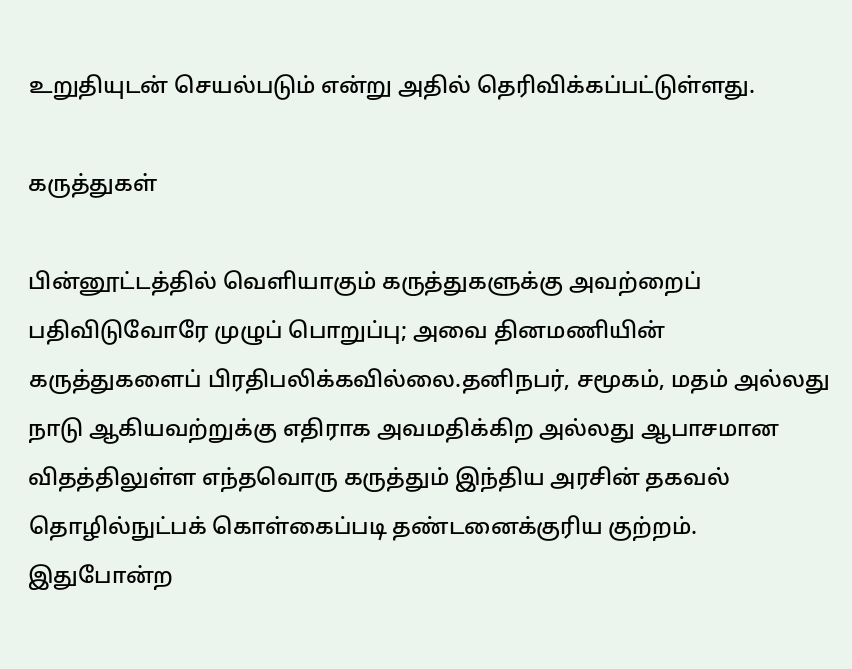உறுதியுடன் செயல்படும் என்று அதில் தெரிவிக்கப்பட்டுள்ளது.

கருத்துகள்

பின்னூட்டத்தில் வெளியாகும் கருத்துகளுக்கு அவற்றைப் பதிவிடுவோரே முழுப் பொறுப்பு; அவை தினமணியின் கருத்துகளைப் பிரதிபலிக்கவில்லை.தனிநபர், சமூகம், மதம் அல்லது நாடு ஆகியவற்றுக்கு எதிராக அவமதிக்கிற அல்லது ஆபாசமான விதத்திலுள்ள எந்தவொரு கருத்தும் இந்திய அரசின் தகவல் தொழில்நுட்பக் கொள்கைப்படி தண்டனைக்குரிய குற்றம். இதுபோன்ற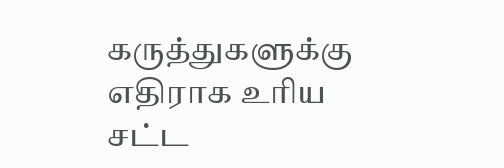கருத்துகளுக்கு எதிராக உரிய சட்ட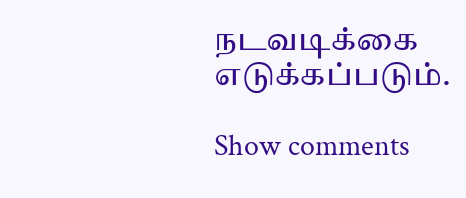நடவடிக்கை எடுக்கப்படும்.

Show comments